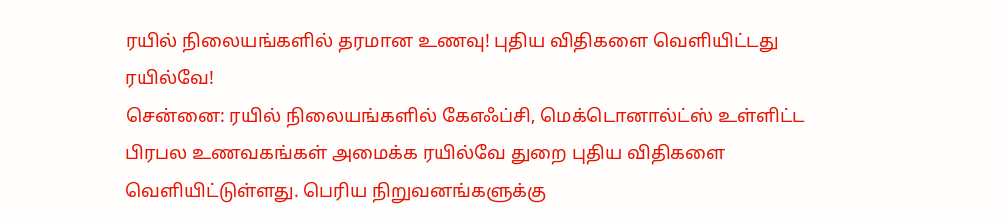ரயில் நிலையங்களில் தரமான உணவு! புதிய விதிகளை வெளியிட்டது ரயில்வே!
சென்னை: ரயில் நிலையங்களில் கேஎஃப்சி, மெக்டொனால்ட்ஸ் உள்ளிட்ட பிரபல உணவகங்கள் அமைக்க ரயில்வே துறை புதிய விதிகளை வெளியிட்டுள்ளது. பெரிய நிறுவனங்களுக்கு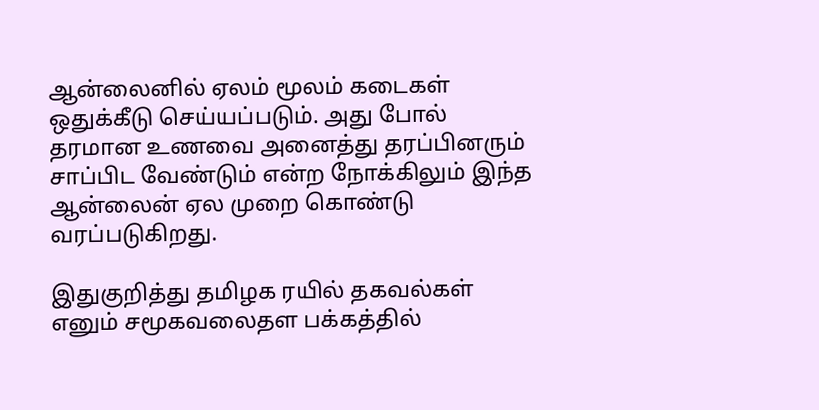ஆன்லைனில் ஏலம் மூலம் கடைகள் ஒதுக்கீடு செய்யப்படும். அது போல் தரமான உணவை அனைத்து தரப்பினரும் சாப்பிட வேண்டும் என்ற நோக்கிலும் இந்த ஆன்லைன் ஏல முறை கொண்டு வரப்படுகிறது.

இதுகுறித்து தமிழக ரயில் தகவல்கள் எனும் சமூகவலைதள பக்கத்தில்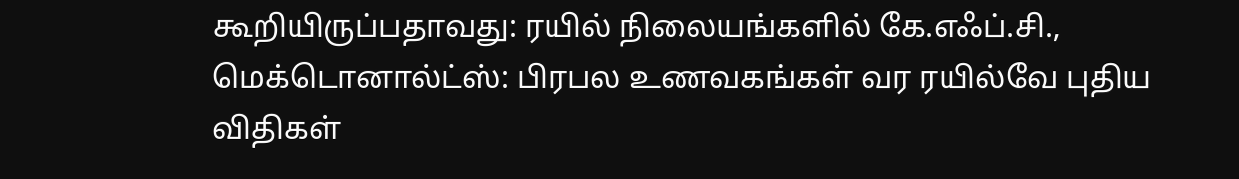கூறியிருப்பதாவது: ரயில் நிலையங்களில் கே.எஃப்.சி., மெக்டொனால்ட்ஸ்: பிரபல உணவகங்கள் வர ரயில்வே புதிய விதிகள்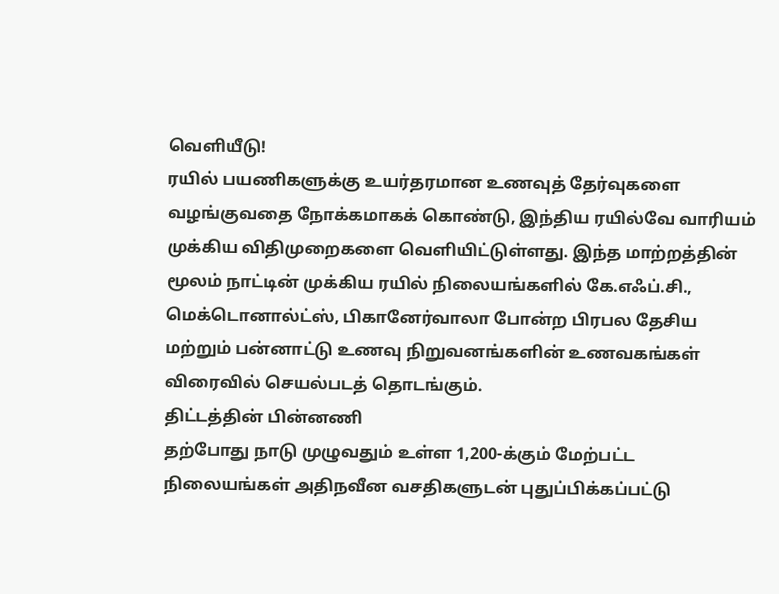வெளியீடு!
ரயில் பயணிகளுக்கு உயர்தரமான உணவுத் தேர்வுகளை வழங்குவதை நோக்கமாகக் கொண்டு, இந்திய ரயில்வே வாரியம் முக்கிய விதிமுறைகளை வெளியிட்டுள்ளது. இந்த மாற்றத்தின் மூலம் நாட்டின் முக்கிய ரயில் நிலையங்களில் கே.எஃப்.சி., மெக்டொனால்ட்ஸ், பிகானேர்வாலா போன்ற பிரபல தேசிய மற்றும் பன்னாட்டு உணவு நிறுவனங்களின் உணவகங்கள் விரைவில் செயல்படத் தொடங்கும்.
திட்டத்தின் பின்னணி
தற்போது நாடு முழுவதும் உள்ள 1,200-க்கும் மேற்பட்ட நிலையங்கள் அதிநவீன வசதிகளுடன் புதுப்பிக்கப்பட்டு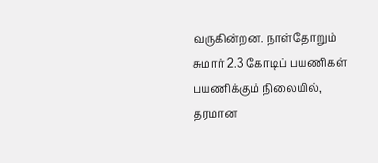வருகின்றன. நாள்தோறும் சுமார் 2.3 கோடிப் பயணிகள் பயணிக்கும் நிலையில், தரமான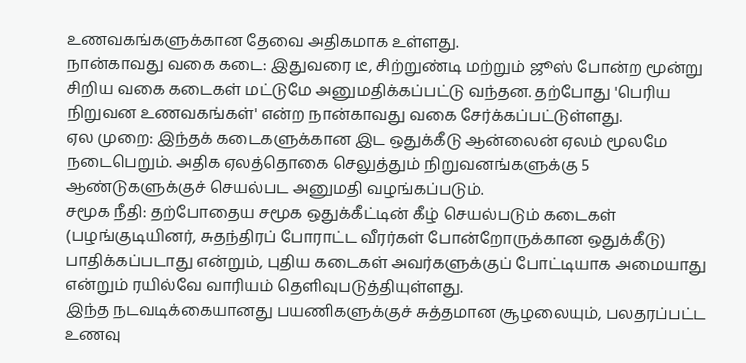உணவகங்களுக்கான தேவை அதிகமாக உள்ளது.
நான்காவது வகை கடை: இதுவரை டீ, சிற்றுண்டி மற்றும் ஜூஸ் போன்ற மூன்று சிறிய வகை கடைகள் மட்டுமே அனுமதிக்கப்பட்டு வந்தன. தற்போது 'பெரிய நிறுவன உணவகங்கள்' என்ற நான்காவது வகை சேர்க்கப்பட்டுள்ளது.
ஏல முறை: இந்தக் கடைகளுக்கான இட ஒதுக்கீடு ஆன்லைன் ஏலம் மூலமே நடைபெறும். அதிக ஏலத்தொகை செலுத்தும் நிறுவனங்களுக்கு 5 ஆண்டுகளுக்குச் செயல்பட அனுமதி வழங்கப்படும்.
சமூக நீதி: தற்போதைய சமூக ஒதுக்கீட்டின் கீழ் செயல்படும் கடைகள் (பழங்குடியினர், சுதந்திரப் போராட்ட வீரர்கள் போன்றோருக்கான ஒதுக்கீடு) பாதிக்கப்படாது என்றும், புதிய கடைகள் அவர்களுக்குப் போட்டியாக அமையாது என்றும் ரயில்வே வாரியம் தெளிவுபடுத்தியுள்ளது.
இந்த நடவடிக்கையானது பயணிகளுக்குச் சுத்தமான சூழலையும், பலதரப்பட்ட உணவு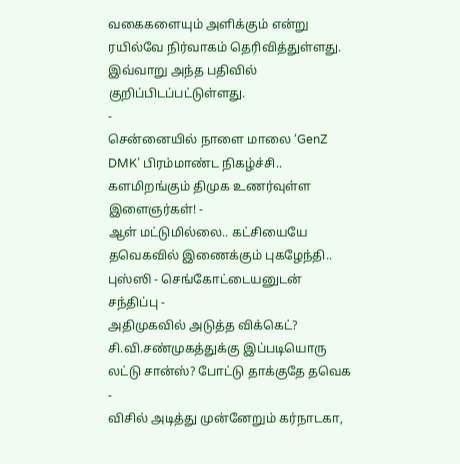வகைகளையும் அளிக்கும் என்று ரயில்வே நிர்வாகம் தெரிவித்துள்ளது. இவ்வாறு அந்த பதிவில் குறிப்பிடப்பட்டுள்ளது.
-
சென்னையில் நாளை மாலை ‘GenZ DMK’ பிரம்மாண்ட நிகழ்ச்சி.. களமிறங்கும் திமுக உணர்வுள்ள இளைஞர்கள்! -
ஆள் மட்டுமில்லை.. கட்சியையே தவெகவில் இணைக்கும் புகழேந்தி.. புஸ்ஸி - செங்கோட்டையனுடன் சந்திப்பு -
அதிமுகவில் அடுத்த விக்கெட்? சி.வி.சண்முகத்துக்கு இப்படியொரு லட்டு சான்ஸ்? போட்டு தாக்குதே தவெக -
விசில் அடித்து முன்னேறும் கர்நாடகா,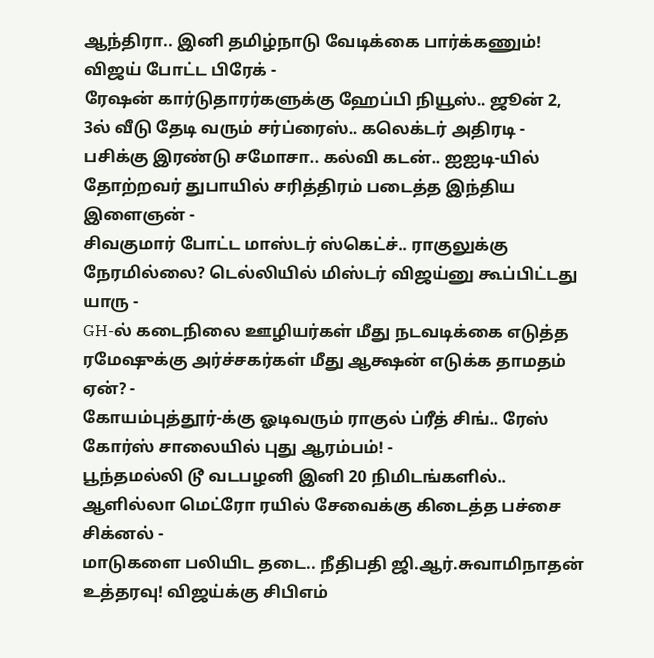ஆந்திரா.. இனி தமிழ்நாடு வேடிக்கை பார்க்கணும்! விஜய் போட்ட பிரேக் -
ரேஷன் கார்டுதாரர்களுக்கு ஹேப்பி நியூஸ்.. ஜூன் 2, 3ல் வீடு தேடி வரும் சர்ப்ரைஸ்.. கலெக்டர் அதிரடி -
பசிக்கு இரண்டு சமோசா.. கல்வி கடன்.. ஐஐடி-யில் தோற்றவர் துபாயில் சரித்திரம் படைத்த இந்திய இளைஞன் -
சிவகுமார் போட்ட மாஸ்டர் ஸ்கெட்ச்.. ராகுலுக்கு நேரமில்லை? டெல்லியில் மிஸ்டர் விஜய்னு கூப்பிட்டது யாரு -
GH-ல் கடைநிலை ஊழியர்கள் மீது நடவடிக்கை எடுத்த ரமேஷுக்கு அர்ச்சகர்கள் மீது ஆக்ஷன் எடுக்க தாமதம் ஏன்? -
கோயம்புத்தூர்-க்கு ஓடிவரும் ராகுல் ப்ரீத் சிங்.. ரேஸ் கோர்ஸ் சாலையில் புது ஆரம்பம்! -
பூந்தமல்லி டூ வடபழனி இனி 20 நிமிடங்களில்.. ஆளில்லா மெட்ரோ ரயில் சேவைக்கு கிடைத்த பச்சை சிக்னல் -
மாடுகளை பலியிட தடை.. நீதிபதி ஜி.ஆர்.சுவாமிநாதன் உத்தரவு! விஜய்க்கு சிபிஎம்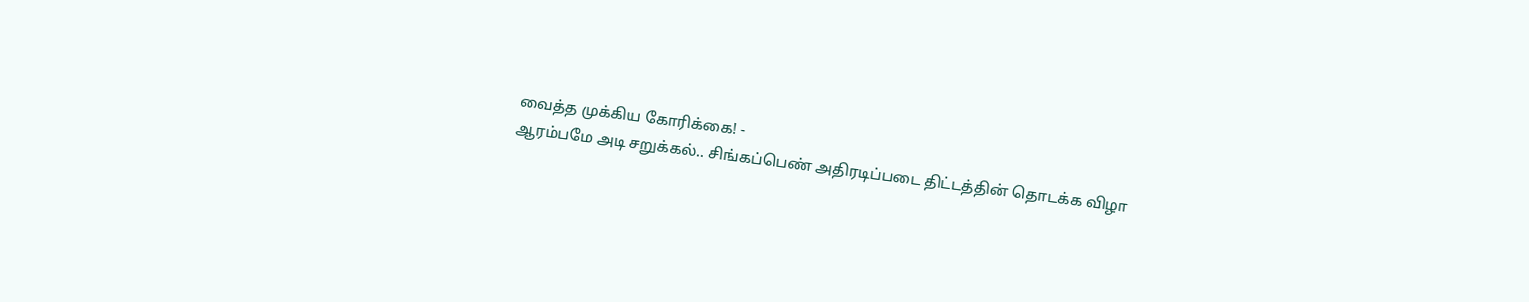வைத்த முக்கிய கோரிக்கை! -
ஆரம்பமே அடி சறுக்கல்.. சிங்கப்பெண் அதிரடிப்படை திட்டத்தின் தொடக்க விழா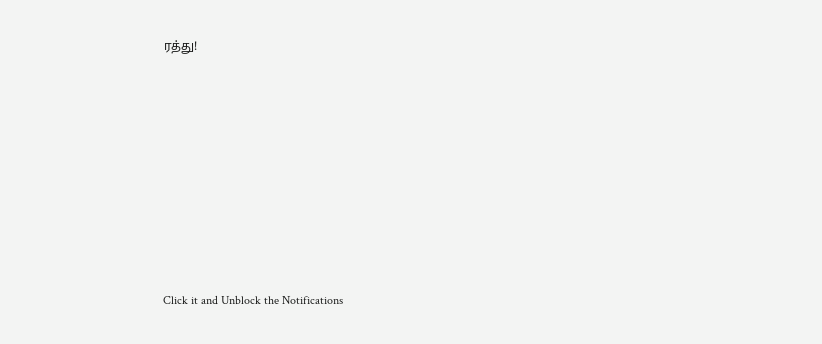ரத்து!












Click it and Unblock the Notifications